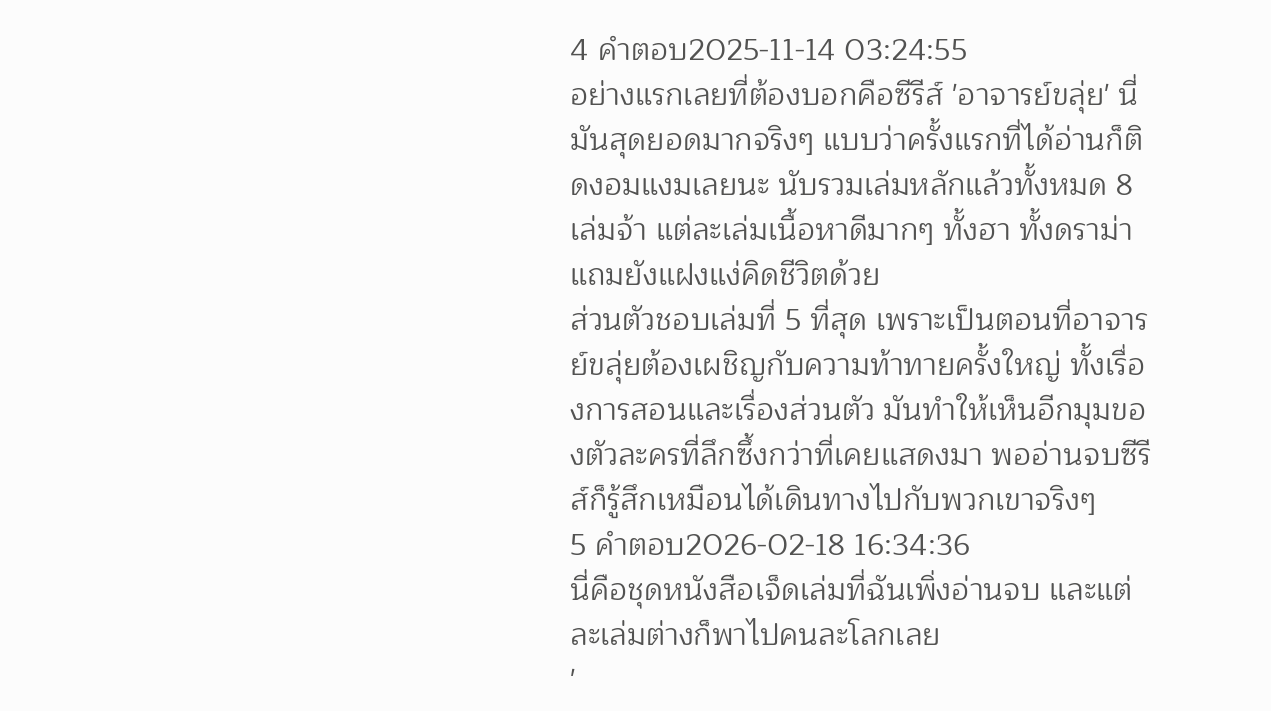4 คำตอบ2025-11-14 03:24:55
อย่างแรกเลยที่ต้องบอกคือซีรีส์ 'อาจารย์ขลุ่ย' นี่มันสุดยอดมากจริงๆ แบบว่าครั้งแรกที่ได้อ่านก็ติดงอมแงมเลยนะ นับรวมเล่มหลักแล้วทั้งหมด 8 เล่มจ้า แต่ละเล่มเนื้อหาดีมากๆ ทั้งฮา ทั้งดราม่า แถมยังแฝงแง่คิดชีวิตด้วย
ส่วนตัวชอบเล่มที่ 5 ที่สุด เพราะเป็นตอนที่อาจารย์ขลุ่ยต้องเผชิญกับความท้าทายครั้งใหญ่ ทั้งเรื่องการสอนและเรื่องส่วนตัว มันทำให้เห็นอีกมุมของตัวละครที่ลึกซึ้งกว่าที่เคยแสดงมา พออ่านจบซีรีส์ก็รู้สึกเหมือนได้เดินทางไปกับพวกเขาจริงๆ
5 คำตอบ2026-02-18 16:34:36
นี่คือชุดหนังสือเจ็ดเล่มที่ฉันเพิ่งอ่านจบ และแต่ละเล่มต่างก็พาไปคนละโลกเลย
'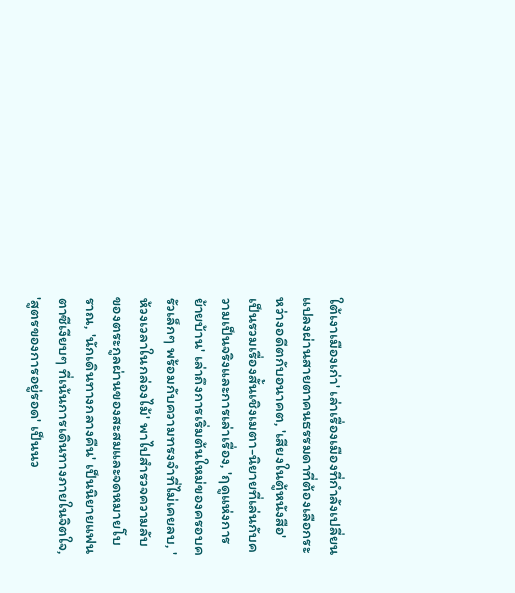ใต้เงาเมืองเก่า' เล่าเรื่องเมืองที่กำลังเปลี่ยนแปลงผ่านสายตาคนธรรมดาที่ต้องเลือกระหว่างอดีตกับอนาคต, 'เสียงในตู้หนังสือ' เป็นรวมเรื่องสั้นเชิงเมตา-นิยายที่เล่นกับความเป็นจริงและการเล่าเรื่อง, 'ฤดูแห่งการย้ายบ้าน' เล่าถึงการเริ่มต้นใหม่ของครอบครัวเล็กๆ พร้อมกับความทรงจำที่ไม่เคยลบ, 'ห้วงเวลาในกล่องไม้' พาไปสำรวจความลับของตระกูลผ่านของสะสมและจดหมายโบราณ, 'นักเดินทางกลางคืน' เป็นนิยายแฟนตาซีเงียบๆ ที่เน้นการเดินทางภายในจิตใจ, 'สูตรของการอยู่รอด' เป็นนว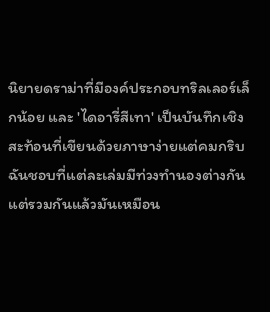นิยายดราม่าที่มีองค์ประกอบทริลเลอร์เล็กน้อย และ 'ไดอารี่สีเทา' เป็นบันทึกเชิงสะท้อนที่เขียนด้วยภาษาง่ายแต่คมกริบ
ฉันชอบที่แต่ละเล่มมีท่วงทำนองต่างกัน แต่รวมกันแล้วมันเหมือน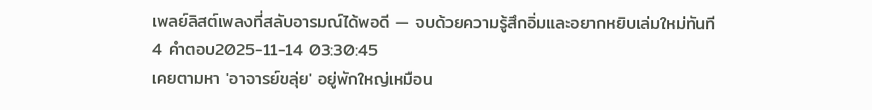เพลย์ลิสต์เพลงที่สลับอารมณ์ได้พอดี — จบด้วยความรู้สึกอิ่มและอยากหยิบเล่มใหม่ทันที
4 คำตอบ2025-11-14 03:30:45
เคยตามหา 'อาจารย์ขลุ่ย' อยู่พักใหญ่เหมือน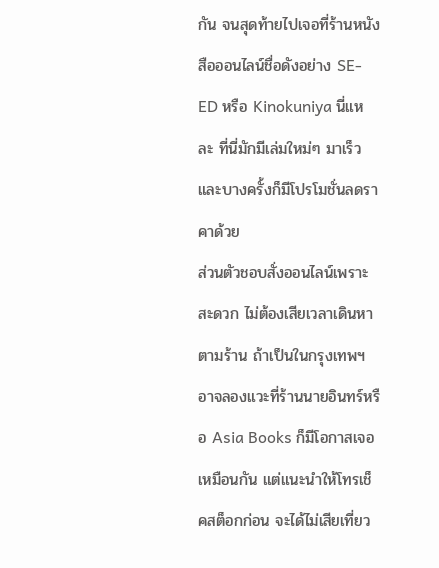กัน จนสุดท้ายไปเจอที่ร้านหนังสือออนไลน์ชื่อดังอย่าง SE-ED หรือ Kinokuniya นี่แหละ ที่นี่มักมีเล่มใหม่ๆ มาเร็ว และบางครั้งก็มีโปรโมชั่นลดราคาด้วย
ส่วนตัวชอบสั่งออนไลน์เพราะสะดวก ไม่ต้องเสียเวลาเดินหาตามร้าน ถ้าเป็นในกรุงเทพฯ อาจลองแวะที่ร้านนายอินทร์หรือ Asia Books ก็มีโอกาสเจอเหมือนกัน แต่แนะนำให้โทรเช็คสต็อกก่อน จะได้ไม่เสียเที่ยว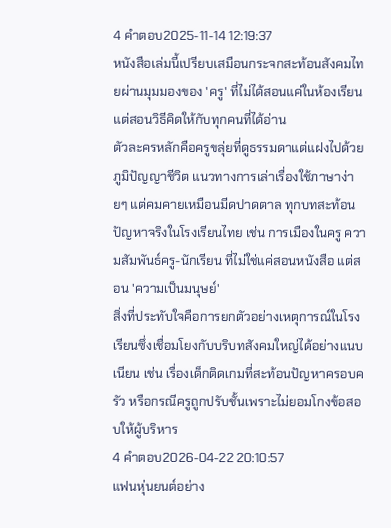4 คำตอบ2025-11-14 12:19:37
หนังสือเล่มนี้เปรียบเสมือนกระจกสะท้อนสังคมไทยผ่านมุมมองของ 'ครู' ที่ไม่ได้สอนแค่ในห้องเรียน แต่สอนวิธีคิดให้กับทุกคนที่ได้อ่าน
ตัวละครหลักคือครูขลุ่ยที่ดูธรรมดาแต่แฝงไปด้วยภูมิปัญญาชีวิต แนวทางการเล่าเรื่องใช้ภาษาง่ายๆ แต่คมคายเหมือนมีดปาดตาล ทุกบทสะท้อนปัญหาจริงในโรงเรียนไทย เช่น การเมืองในครู ความสัมพันธ์ครู-นักเรียน ที่ไม่ใช่แค่สอนหนังสือ แต่สอน 'ความเป็นมนุษย์'
สิ่งที่ประทับใจคือการยกตัวอย่างเหตุการณ์ในโรงเรียนซึ่งเชื่อมโยงกับบริบทสังคมใหญ่ได้อย่างแนบเนียน เช่น เรื่องเด็กติดเกมที่สะท้อนปัญหาครอบครัว หรือกรณีครูถูกปรับชั้นเพราะไม่ยอมโกงข้อสอบให้ผู้บริหาร
4 คำตอบ2026-04-22 20:10:57
แฟนหุ่นยนต์อย่าง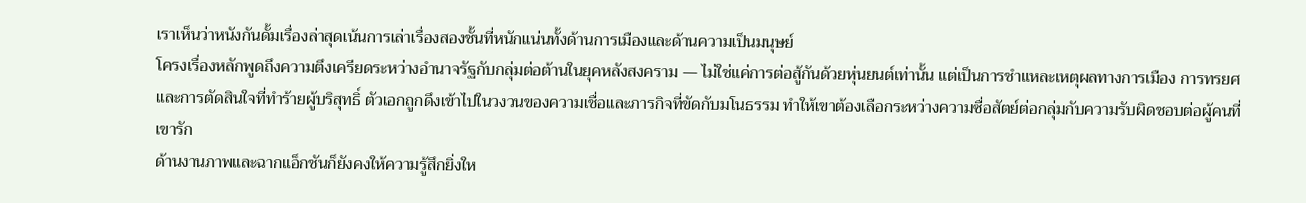เราเห็นว่าหนังกันดั้มเรื่องล่าสุดเน้นการเล่าเรื่องสองชั้นที่หนักแน่นทั้งด้านการเมืองและด้านความเป็นมนุษย์
โครงเรื่องหลักพูดถึงความตึงเครียดระหว่างอำนาจรัฐกับกลุ่มต่อต้านในยุคหลังสงคราม — ไม่ใช่แค่การต่อสู้กันด้วยหุ่นยนต์เท่านั้น แต่เป็นการชำแหละเหตุผลทางการเมือง การทรยศ และการตัดสินใจที่ทำร้ายผู้บริสุทธิ์ ตัวเอกถูกดึงเข้าไปในวงวนของความเชื่อและภารกิจที่ขัดกับมโนธรรม ทำให้เขาต้องเลือกระหว่างความซื่อสัตย์ต่อกลุ่มกับความรับผิดชอบต่อผู้คนที่เขารัก
ด้านงานภาพและฉากแอ็กชันก็ยังคงให้ความรู้สึกยิ่งให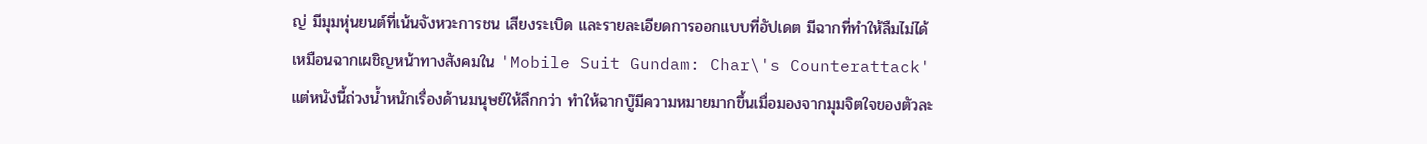ญ่ มีมุมหุ่นยนต์ที่เน้นจังหวะการชน เสียงระเบิด และรายละเอียดการออกแบบที่อัปเดต มีฉากที่ทำให้ลืมไม่ได้เหมือนฉากเผชิญหน้าทางสังคมใน 'Mobile Suit Gundam: Char\'s Counterattack' แต่หนังนี้ถ่วงน้ำหนักเรื่องด้านมนุษย์ให้ลึกกว่า ทำให้ฉากบู๊มีความหมายมากขึ้นเมื่อมองจากมุมจิตใจของตัวละ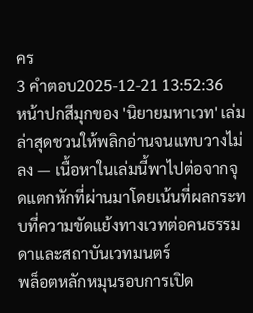คร
3 คำตอบ2025-12-21 13:52:36
หน้าปกสีมุกของ 'นิยายมหาเวท' เล่มล่าสุดชวนให้พลิกอ่านจนแทบวางไม่ลง — เนื้อหาในเล่มนี้พาไปต่อจากจุดแตกหักที่ผ่านมาโดยเน้นที่ผลกระทบที่ความขัดแย้งทางเวทต่อคนธรรมดาและสถาบันเวทมนตร์
พล็อตหลักหมุนรอบการเปิด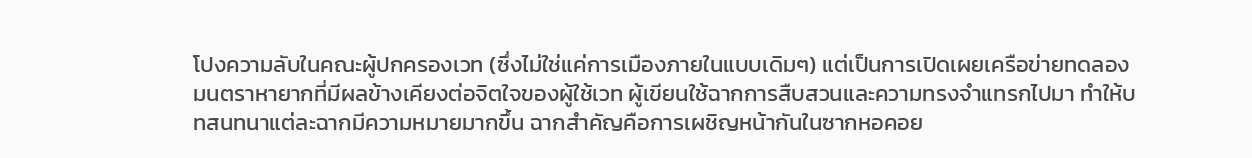โปงความลับในคณะผู้ปกครองเวท (ซึ่งไม่ใช่แค่การเมืองภายในแบบเดิมๆ) แต่เป็นการเปิดเผยเครือข่ายทดลองมนตราหายากที่มีผลข้างเคียงต่อจิตใจของผู้ใช้เวท ผู้เขียนใช้ฉากการสืบสวนและความทรงจำแทรกไปมา ทำให้บทสนทนาแต่ละฉากมีความหมายมากขึ้น ฉากสำคัญคือการเผชิญหน้ากันในซากหอคอย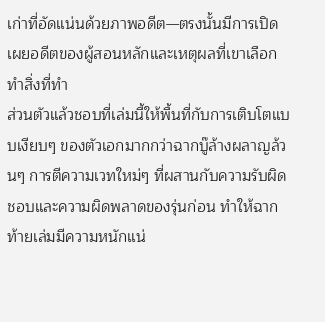เก่าที่อัดแน่นด้วยภาพอดีต—ตรงนั้นมีการเปิดเผยอดีตของผู้สอนหลักและเหตุผลที่เขาเลือกทำสิ่งที่ทำ
ส่วนตัวแล้วชอบที่เล่มนี้ให้พื้นที่กับการเติบโตแบบเงียบๆ ของตัวเอกมากกว่าฉากบู๊ล้างผลาญล้วนๆ การตีความเวทใหม่ๆ ที่ผสานกับความรับผิดชอบและความผิดพลาดของรุ่นก่อน ทำให้ฉากท้ายเล่มมีความหนักแน่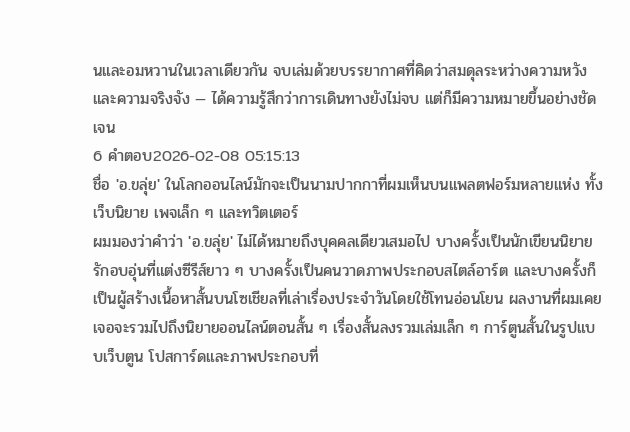นและอมหวานในเวลาเดียวกัน จบเล่มด้วยบรรยากาศที่คิดว่าสมดุลระหว่างความหวังและความจริงจัง — ได้ความรู้สึกว่าการเดินทางยังไม่จบ แต่ก็มีความหมายขึ้นอย่างชัดเจน
6 คำตอบ2026-02-08 05:15:13
ชื่อ 'อ.ขลุ่ย' ในโลกออนไลน์มักจะเป็นนามปากกาที่ผมเห็นบนแพลตฟอร์มหลายแห่ง ทั้งเว็บนิยาย เพจเล็ก ๆ และทวิตเตอร์
ผมมองว่าคำว่า 'อ.ขลุ่ย' ไม่ได้หมายถึงบุคคลเดียวเสมอไป บางครั้งเป็นนักเขียนนิยายรักอบอุ่นที่แต่งซีรีส์ยาว ๆ บางครั้งเป็นคนวาดภาพประกอบสไตล์อาร์ต และบางครั้งก็เป็นผู้สร้างเนื้อหาสั้นบนโซเชียลที่เล่าเรื่องประจำวันโดยใช้โทนอ่อนโยน ผลงานที่ผมเคยเจอจะรวมไปถึงนิยายออนไลน์ตอนสั้น ๆ เรื่องสั้นลงรวมเล่มเล็ก ๆ การ์ตูนสั้นในรูปแบบเว็บตูน โปสการ์ดและภาพประกอบที่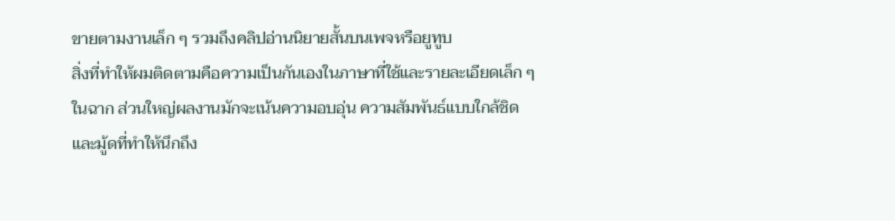ขายตามงานเล็ก ๆ รวมถึงคลิปอ่านนิยายสั้นบนเพจหรือยูทูบ
สิ่งที่ทำให้ผมติดตามคือความเป็นกันเองในภาษาที่ใช้และรายละเอียดเล็ก ๆ ในฉาก ส่วนใหญ่ผลงานมักจะเน้นความอบอุ่น ความสัมพันธ์แบบใกล้ชิด และมู้ดที่ทำให้นึกถึง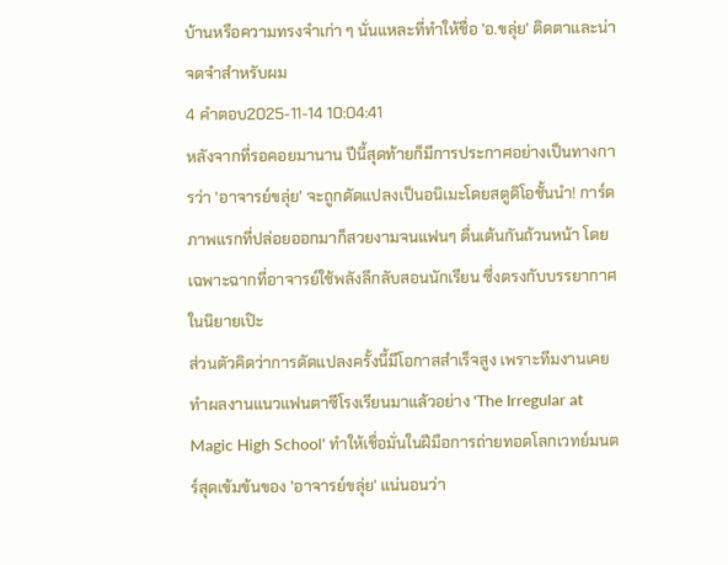บ้านหรือความทรงจำเก่า ๆ นั่นแหละที่ทำให้ชื่อ 'อ.ขลุ่ย' ติดตาและน่าจดจำสำหรับผม
4 คำตอบ2025-11-14 10:04:41
หลังจากที่รอคอยมานาน ปีนี้สุดท้ายก็มีการประกาศอย่างเป็นทางการว่า 'อาจารย์ขลุ่ย' จะถูกดัดแปลงเป็นอนิเมะโดยสตูดิโอชั้นนำ! การ์ดภาพแรกที่ปล่อยออกมาก็สวยงามจนแฟนๆ ตื่นเต้นกันถ้วนหน้า โดยเฉพาะฉากที่อาจารย์ใช้พลังลึกลับสอนนักเรียน ซึ่งตรงกับบรรยากาศในนิยายเป๊ะ
ส่วนตัวคิดว่าการดัดแปลงครั้งนี้มีโอกาสสำเร็จสูง เพราะทีมงานเคยทำผลงานแนวแฟนตาซีโรงเรียนมาแล้วอย่าง 'The Irregular at Magic High School' ทำให้เชื่อมั่นในฝีมือการถ่ายทอดโลกเวทย์มนตร์สุดเข้มข้นของ 'อาจารย์ขลุ่ย' แน่นอนว่า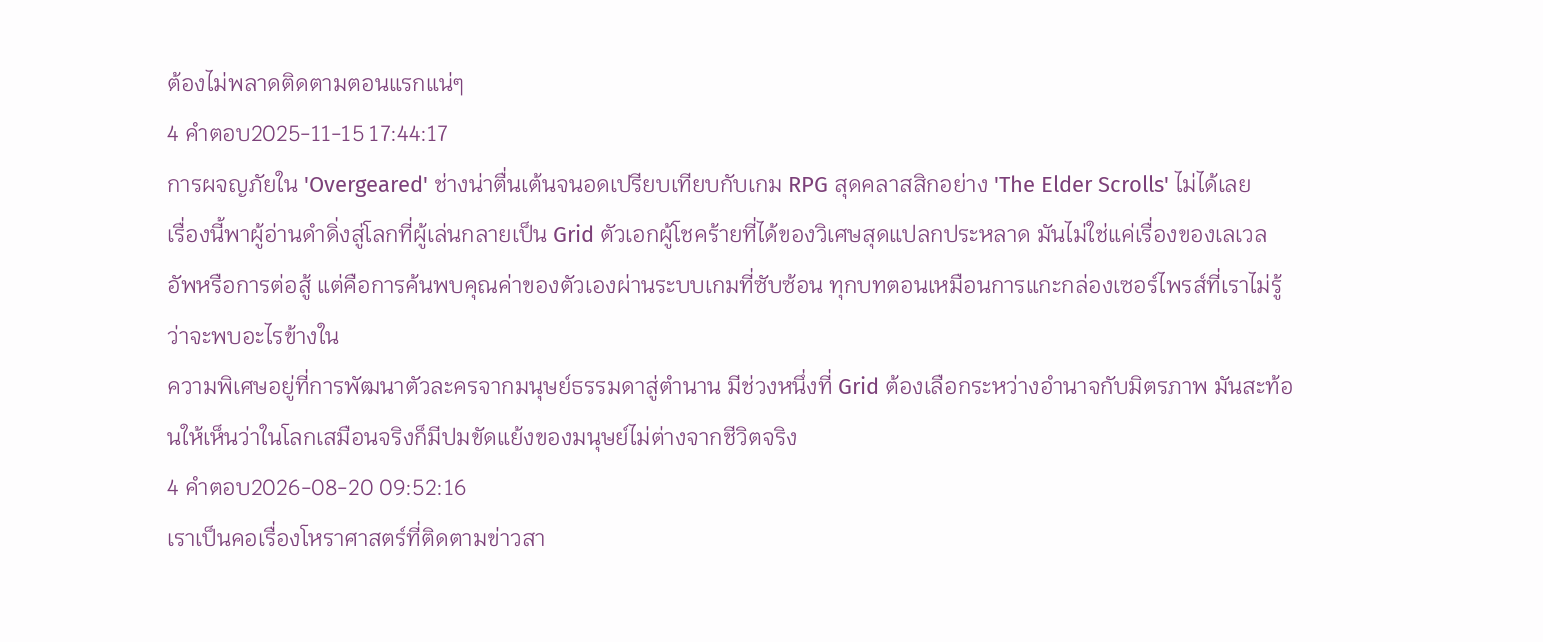ต้องไม่พลาดติดตามตอนแรกแน่ๆ
4 คำตอบ2025-11-15 17:44:17
การผจญภัยใน 'Overgeared' ช่างน่าตื่นเต้นจนอดเปรียบเทียบกับเกม RPG สุดคลาสสิกอย่าง 'The Elder Scrolls' ไม่ได้เลย
เรื่องนี้พาผู้อ่านดำดิ่งสู่โลกที่ผู้เล่นกลายเป็น Grid ตัวเอกผู้โชคร้ายที่ได้ของวิเศษสุดแปลกประหลาด มันไม่ใช่แค่เรื่องของเลเวลอัพหรือการต่อสู้ แต่คือการค้นพบคุณค่าของตัวเองผ่านระบบเกมที่ซับซ้อน ทุกบทตอนเหมือนการแกะกล่องเซอร์ไพรส์ที่เราไม่รู้ว่าจะพบอะไรข้างใน
ความพิเศษอยู่ที่การพัฒนาตัวละครจากมนุษย์ธรรมดาสู่ตำนาน มีช่วงหนึ่งที่ Grid ต้องเลือกระหว่างอำนาจกับมิตรภาพ มันสะท้อนให้เห็นว่าในโลกเสมือนจริงก็มีปมขัดแย้งของมนุษย์ไม่ต่างจากชีวิตจริง
4 คำตอบ2026-08-20 09:52:16
เราเป็นคอเรื่องโหราศาสตร์ที่ติดตามข่าวสา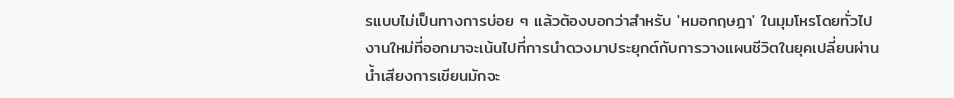รแบบไม่เป็นทางการบ่อย ๆ แล้วต้องบอกว่าสำหรับ 'หมอกฤษฎา' ในมุมโหรโดยทั่วไป งานใหม่ที่ออกมาจะเน้นไปที่การนำดวงมาประยุกต์กับการวางแผนชีวิตในยุคเปลี่ยนผ่าน น้ำเสียงการเขียนมักจะ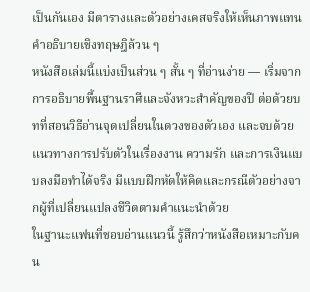เป็นกันเอง มีตารางและตัวอย่างเคสจริงให้เห็นภาพแทนคำอธิบายเชิงทฤษฎิล้วน ๆ
หนังสือเล่มนี้แบ่งเป็นส่วน ๆ สั้น ๆ ที่อ่านง่าย — เริ่มจากการอธิบายพื้นฐานราศีและจังหวะสำคัญของปี ต่อด้วยบทที่สอนวิธีอ่านจุดเปลี่ยนในดวงของตัวเอง และจบด้วยแนวทางการปรับตัวในเรื่องงาน ความรัก และการเงินแบบลงมือทำได้จริง มีแบบฝึกหัดให้คิดและกรณีตัวอย่างจากผู้ที่เปลี่ยนแปลงชีวิตตามคำแนะนำด้วย
ในฐานะแฟนที่ชอบอ่านแนวนี้ รู้สึกว่าหนังสือเหมาะกับคน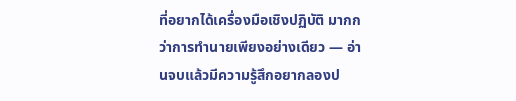ที่อยากได้เครื่องมือเชิงปฏิบัติ มากกว่าการทำนายเพียงอย่างเดียว — อ่านจบแล้วมีความรู้สึกอยากลองป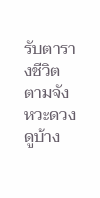รับตารางชีวิตตามจังหวะดวงดูบ้าง